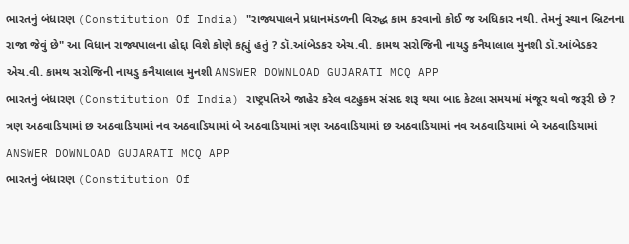ભારતનું બંધારણ (Constitution Of India) "રાજ્યપાલને પ્રધાનમંડળની વિરુદ્ધ કામ કરવાનો કોઈ જ અધિકાર નથી. તેમનું સ્થાન બ્રિટનના રાજા જેવું છે" આ વિધાન રાજ્યપાલના હોદ્દા વિશે કોણે કહ્યું હતું ? ડૉ.આંબેડકર એચ.વી. કામથ સરોજિની નાયડુ કનૈયાલાલ મુનશી ડૉ.આંબેડકર એચ.વી. કામથ સરોજિની નાયડુ કનૈયાલાલ મુનશી ANSWER DOWNLOAD GUJARATI MCQ APP
ભારતનું બંધારણ (Constitution Of India) રાષ્ટ્રપતિએ જાહેર કરેલ વટહુકમ સંસદ શરૂ થયા બાદ કેટલા સમયમાં મંજૂર થવો જરૂરી છે ? ત્રણ અઠવાડિયામાં છ અઠવાડિયામાં નવ અઠવાડિયામાં બે અઠવાડિયામાં ત્રણ અઠવાડિયામાં છ અઠવાડિયામાં નવ અઠવાડિયામાં બે અઠવાડિયામાં ANSWER DOWNLOAD GUJARATI MCQ APP
ભારતનું બંધારણ (Constitution Of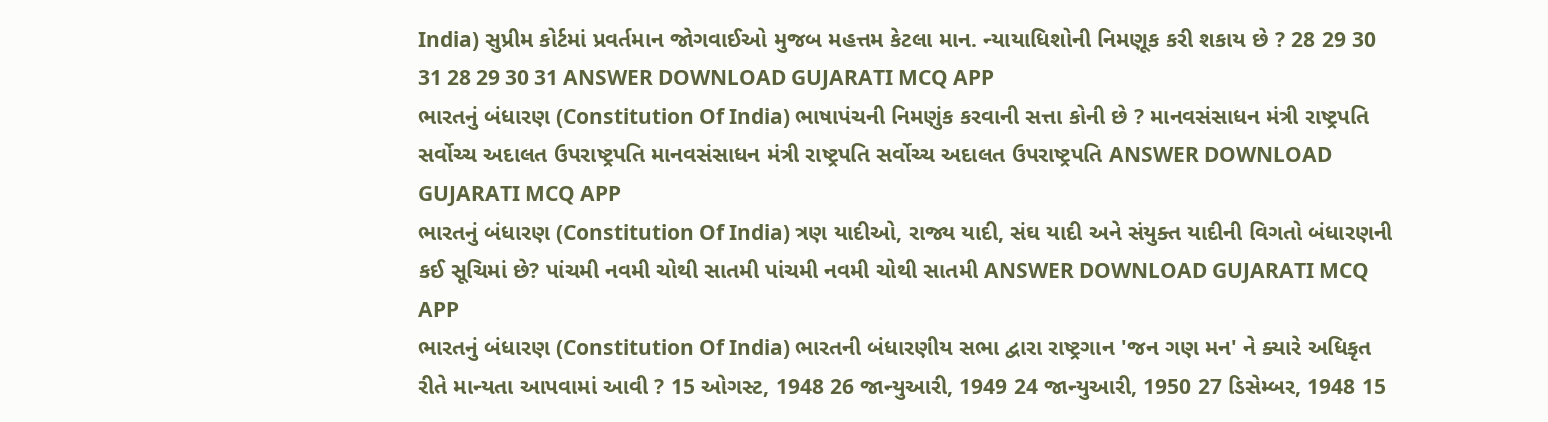India) સુપ્રીમ કોર્ટમાં પ્રવર્તમાન જોગવાઈઓ મુજબ મહત્તમ કેટલા માન. ન્યાયાધિશોની નિમણૂક કરી શકાય છે ? 28 29 30 31 28 29 30 31 ANSWER DOWNLOAD GUJARATI MCQ APP
ભારતનું બંધારણ (Constitution Of India) ભાષાપંચની નિમણુંક કરવાની સત્તા કોની છે ? માનવસંસાધન મંત્રી રાષ્ટ્રપતિ સર્વોચ્ચ અદાલત ઉપરાષ્ટ્રપતિ માનવસંસાધન મંત્રી રાષ્ટ્રપતિ સર્વોચ્ચ અદાલત ઉપરાષ્ટ્રપતિ ANSWER DOWNLOAD GUJARATI MCQ APP
ભારતનું બંધારણ (Constitution Of India) ત્રણ યાદીઓ, રાજ્ય યાદી, સંઘ યાદી અને સંયુક્ત યાદીની વિગતો બંધારણની કઈ સૂચિમાં છે? પાંચમી નવમી ચોથી સાતમી પાંચમી નવમી ચોથી સાતમી ANSWER DOWNLOAD GUJARATI MCQ APP
ભારતનું બંધારણ (Constitution Of India) ભારતની બંધારણીય સભા દ્વારા રાષ્ટ્રગાન 'જન ગણ મન' ને ક્યારે અધિકૃત રીતે માન્યતા આપવામાં આવી ? 15 ઓગસ્ટ, 1948 26 જાન્યુઆરી, 1949 24 જાન્યુઆરી, 1950 27 ડિસેમ્બર, 1948 15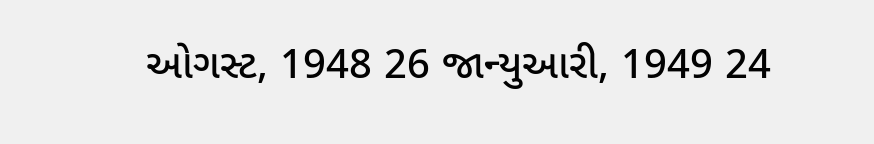ઓગસ્ટ, 1948 26 જાન્યુઆરી, 1949 24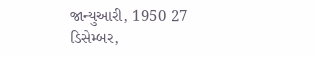જાન્યુઆરી, 1950 27 ડિસેમ્બર,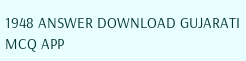1948 ANSWER DOWNLOAD GUJARATI MCQ APP